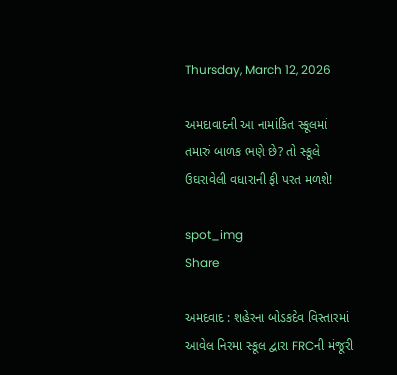Thursday, March 12, 2026

અમદાવાદની આ નામાંકિત સ્કૂલમાં તમારું બાળક ભણે છે? તો સ્કૂલે ઉઘરાવેલી વધારાની ફી પરત મળશે!

spot_img
Share

અમદવાદ : શહેરના બોડકદેવ વિસ્તારમાં આવેલ નિરમા સ્કૂલ દ્વારા FRCની મંજૂરી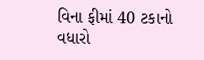વિના ફીમાં 40 ટકાનો વધારો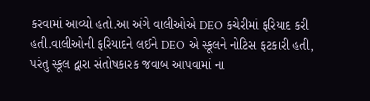કરવામાં આવ્યો હતો.આ અંગે વાલીઓએ DEO કચેરીમાં ફરિયાદ કરી હતી.વાલીઓની ફરિયાદને લઈને DEO એ સ્કૂલને નોટિસ ફટકારી હતી, પરંતુ સ્કૂલ દ્વારા સંતોષકારક જવાબ આપવામાં ના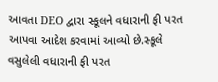આવતા DEO દ્વારા સ્કૂલને વધારાની ફી પરત આપવા આદેશ કરવામાં આવ્યો છે.સ્કૂલે વસુલેલી વધારાની ફી પરત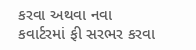કરવા અથવા નવા કવાર્ટરમાં ફી સરભર કરવા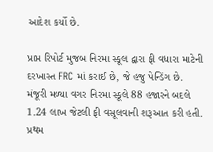આદેશ કર્યો છે.

પ્રાપ્ત રિપોર્ટ મુજબ નિરમા સ્કૂલ દ્વારા ફી વધારા માટેની દરખાસ્ત FRC માં કરાઈ છે, જે હજુ પેન્ડિંગ છે. મંજૂરી મળ્યા વગર નિરમા સ્કૂલે 88 હજારને બદલે 1.24 લાખ જેટલી ફી વસૂલવાની શરૂઆત કરી હતી. પ્રથમ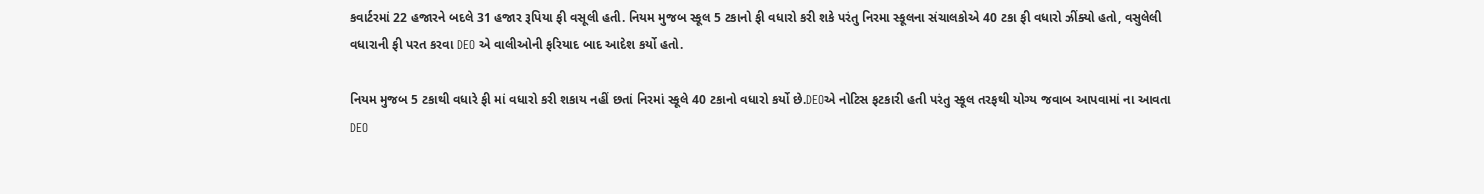કવાર્ટરમાં 22 હજારને બદલે 31 હજાર રૂપિયા ફી વસૂલી હતી. નિયમ મુજબ સ્કૂલ 5 ટકાનો ફી વધારો કરી શકે પરંતુ નિરમા સ્કૂલના સંચાલકોએ 40 ટકા ફી વધારો ઝીંક્યો હતો, વસુલેલી વધારાની ફી પરત કરવા DEO એ વાલીઓની ફરિયાદ બાદ આદેશ કર્યો હતો.

નિયમ મુજબ 5 ટકાથી વધારે ફી માં વધારો કરી શકાય નહીં છતાં નિરમાં સ્કૂલે 40 ટકાનો વધારો કર્યો છે.DEOએ નોટિસ ફટકારી હતી પરંતુ સ્કૂલ તરફથી યોગ્ય જવાબ આપવામાં ના આવતા DEO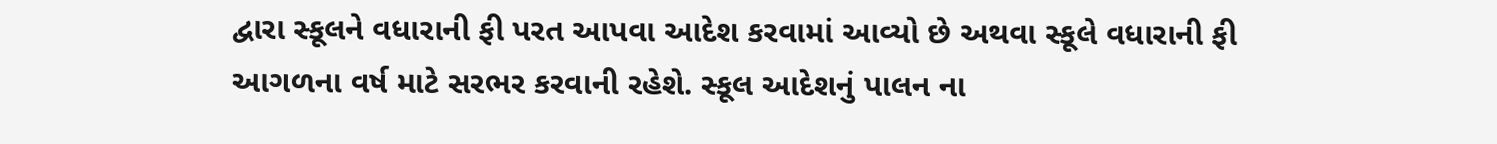દ્વારા સ્કૂલને વધારાની ફી પરત આપવા આદેશ કરવામાં આવ્યો છે અથવા સ્કૂલે વધારાની ફી આગળના વર્ષ માટે સરભર કરવાની રહેશે. સ્કૂલ આદેશનું પાલન ના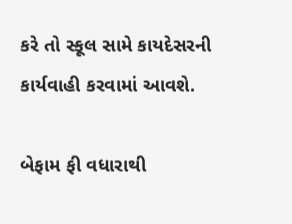કરે તો સ્કૂલ સામે કાયદેસરની કાર્યવાહી કરવામાં આવશે.

બેફામ ફી વધારાથી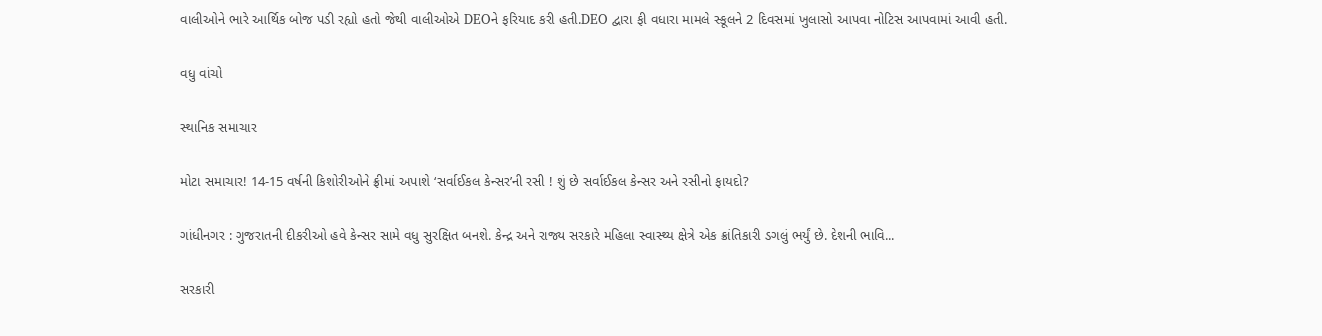વાલીઓને ભારે આર્થિક બોજ પડી રહ્યો હતો જેથી વાલીઓએ DEOને ફરિયાદ કરી હતી.DEO દ્વારા ફી વધારા મામલે સ્કૂલને 2 દિવસમાં ખુલાસો આપવા નોટિસ આપવામાં આવી હતી.

વધુ વાંચો

સ્થાનિક સમાચાર

મોટા સમાચાર! 14-15 વર્ષની કિશોરીઓને ફ્રીમાં અપાશે ‘સર્વાઈકલ કેન્સર’ની રસી ! શું છે સર્વાઈકલ કેન્સર અને રસીનો ફાયદો?

ગાંધીનગર : ગુજરાતની દીકરીઓ હવે કેન્સર સામે વધુ સુરક્ષિત બનશે. કેન્દ્ર અને રાજ્ય સરકારે મહિલા સ્વાસ્થ્ય ક્ષેત્રે એક ક્રાંતિકારી ડગલું ભર્યું છે. દેશની ભાવિ...

સરકારી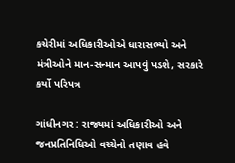કચેરીમાં અધિકારીઓએ ધારાસભ્યો અને મંત્રીઓને માન-સન્માન આપવું પડશે, સરકારે કર્યો પરિપત્ર

ગાંધીનગર : રાજ્યમાં અધિકારીઓ અને જનપ્રતિનિધિઓ વચ્ચેનો તણાવ હવે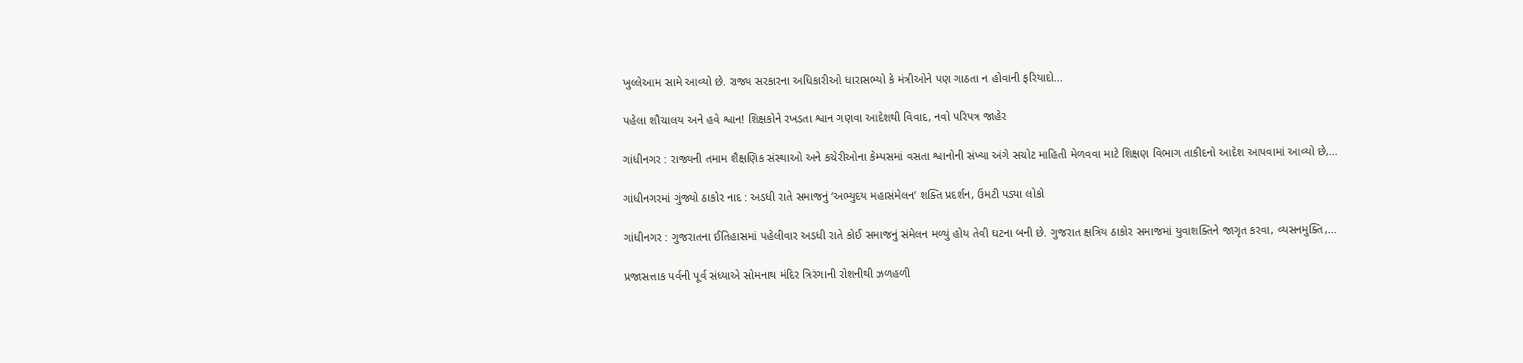ખુલ્લેઆમ સામે આવ્યો છે. રાજ્ય સરકારના અધિકારીઓ ધારાસભ્યો કે મંત્રીઓને પણ ગાઠતા ન હોવાની ફરિયાદો...

પહેલા શૌચાલય અને હવે શ્વાન! શિક્ષકોને રખડતા શ્વાન ગણવા આદેશથી વિવાદ, નવો પરિપત્ર જાહેર

ગાંધીનગર : રાજ્યની તમામ શૈક્ષણિક સંસ્થાઓ અને કચેરીઓના કેમ્પસમાં વસતા શ્વાનોની સંખ્યા અંગે સચોટ માહિતી મેળવવા માટે શિક્ષણ વિભાગ તાકીદનો આદેશ આપવામાં આવ્યો છે,...

ગાંધીનગરમાં ગુંજ્યો ઠાકોર નાદ : અડધી રાતે સમાજનું ‘અભ્યુદય મહાસંમેલન’ શક્તિ પ્રદર્શન, ઉમટી પડ્યા લોકો

ગાંધીનગર : ગુજરાતના ઈતિહાસમાં પહેલીવાર અડધી રાતે કોઈ સમાજનું સંમેલન મળ્યું હોય તેવી ઘટના બની છે. ગુજરાત ક્ષત્રિય ઠાકોર સમાજમાં યુવાશક્તિને જાગૃત કરવા, વ્યસનમુક્તિ,...

પ્રજાસત્તાક પર્વની પૂર્વ સંધ્યાએ સોમનાથ મંદિર ત્રિરંગાની રોશનીથી ઝળહળી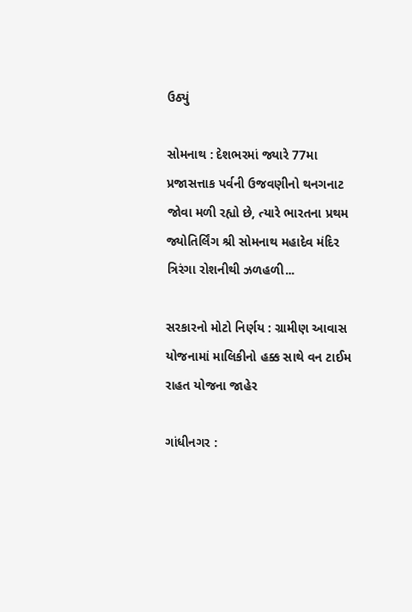ઉઠ્યું

સોમનાથ : દેશભરમાં જ્યારે 77મા પ્રજાસત્તાક પર્વની ઉજવણીનો થનગનાટ જોવા મળી રહ્યો છે, ત્યારે ભારતના પ્રથમ જ્યોતિર્લિંગ શ્રી સોમનાથ મહાદેવ મંદિર ત્રિરંગા રોશનીથી ઝળહળી...

સરકારનો મોટો નિર્ણય : ગ્રામીણ આવાસ યોજનામાં માલિકીનો હક્ક સાથે વન ટાઈમ રાહત યોજના જાહેર

ગાંધીનગર :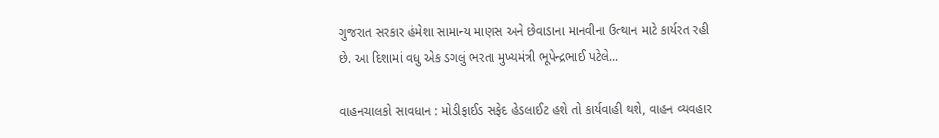ગુજરાત સરકાર હંમેશા સામાન્ય માણસ અને છેવાડાના માનવીના ઉત્થાન માટે કાર્યરત રહી છે. આ દિશામાં વધુ એક ડગલું ભરતા મુખ્યમંત્રી ભૂપેન્દ્રભાઈ પટેલે...

વાહનચાલકો સાવધાન : મોડીફાઈડ સફેદ હેડલાઈટ હશે તો કાર્યવાહી થશે, વાહન વ્યવહાર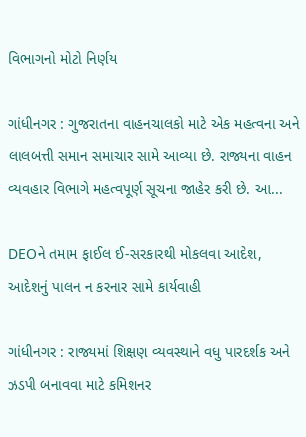વિભાગનો મોટો નિર્ણય

ગાંધીનગર : ગુજરાતના વાહનચાલકો માટે એક મહત્વના અને લાલબત્તી સમાન સમાચાર સામે આવ્યા છે. રાજ્યના વાહન વ્યવહાર વિભાગે મહત્વપૂર્ણ સૂચના જાહેર કરી છે. આ...

DEOને તમામ ફાઈલ ઈ-સરકારથી મોકલવા આદેશ, આદેશનું પાલન ન કરનાર સામે કાર્યવાહી

ગાંધીનગર : રાજ્યમાં શિક્ષણ વ્યવસ્થાને વધુ પારદર્શક અને ઝડપી બનાવવા માટે કમિશનર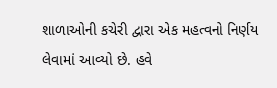શાળાઓની કચેરી દ્વારા એક મહત્વનો નિર્ણય લેવામાં આવ્યો છે. હવે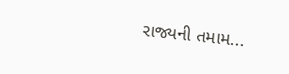રાજ્યની તમામ...